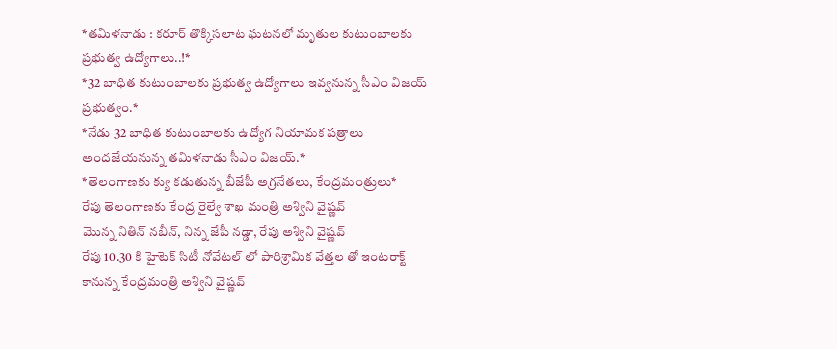*తమిళనాడు : కరూర్ తొక్కిసలాట ఘటనలో మృతుల కుటుంబాలకు ప్రభుత్వ ఉద్యోగాలు..!*
*32 బాధిత కుటుంబాలకు ప్రభుత్వ ఉద్యోగాలు ఇవ్వనున్న సీఎం విజయ్ ప్రభుత్వం.*
*నేడు 32 బాధిత కుటుంబాలకు ఉద్యోగ నియామక పత్రాలు అందజేయనున్న తమిళనాడు సీఎం విజయ్.*
*తెలంగాణకు క్యు కడుతున్న బీజేపీ అగ్రనేతలు, కేంద్రమంత్రులు*
రేపు తెలంగాణకు కేంద్ర రైల్వే శాఖ మంత్రి అశ్విని వైష్ణవ్
మొన్న నితిన్ నబీన్, నిన్న జేపీ నడ్డా, రేపు అశ్విని వైష్ణవ్
రేపు 10.30 కి హైటెక్ సిటీ నోవేటల్ లో పారిశ్రామిక వేత్తల తో ఇంటరాక్ట్ కానున్న కేంద్రమంత్రి అశ్విని వైష్ణవ్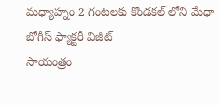మధ్యాహ్నం 2 గంటలకు కొండకల్ లోని మేధా బోగీస్ ఫ్యాక్టరీ విజీట్
సాయంత్రం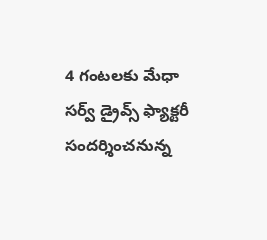4 గంటలకు మేధా సర్వ్ డ్రైవ్స్ ఫ్యాక్టరీ సందర్శించనున్న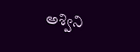అశ్విని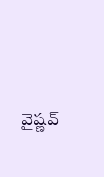వైష్ణవ్